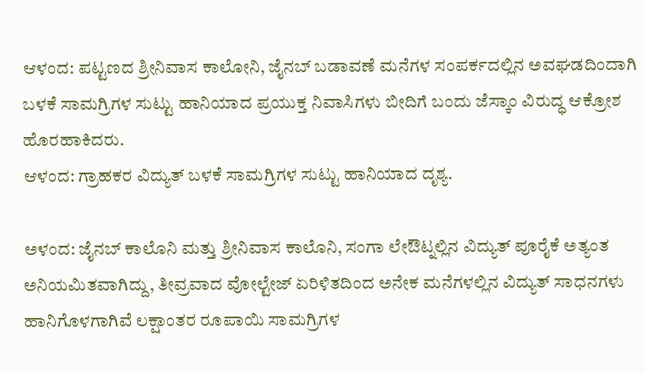ಆಳಂದ: ಪಟ್ಟಣದ ಶ್ರೀನಿವಾಸ ಕಾಲೋನಿ, ಜೈನಬ್ ಬಡಾವಣೆ ಮನೆಗಳ ಸಂಪರ್ಕದಲ್ಲಿನ ಅವಘಡದಿಂದಾಗಿ ಬಳಕೆ ಸಾಮಗ್ರಿಗಳ ಸುಟ್ಟು ಹಾನಿಯಾದ ಪ್ರಯುಕ್ತ ನಿವಾಸಿಗಳು ಬೀದಿಗೆ ಬಂದು ಜೆಸ್ಕಾಂ ವಿರುದ್ಧ ಆಕ್ರೋಶ ಹೊರಹಾಕಿದರು.
ಆಳಂದ: ಗ್ರಾಹಕರ ವಿದ್ಯುತ್ ಬಳಕೆ ಸಾಮಗ್ರಿಗಳ ಸುಟ್ಟು ಹಾನಿಯಾದ ದೃಶ್ಯ.

ಅಳಂದ: ಜೈನಬ್ ಕಾಲೊನಿ ಮತ್ತು ಶ್ರೀನಿವಾಸ ಕಾಲೊನಿ, ಸಂಗಾ ಲೇಔಟ್ನಲ್ಲಿನ ವಿದ್ಯುತ್ ಪೂರೈಕೆ ಅತ್ಯಂತ ಅನಿಯಮಿತವಾಗಿದ್ದು, ತೀವ್ರವಾದ ವೋಲ್ಟೇಜ್ ಏರಿಳಿತದಿಂದ ಅನೇಕ ಮನೆಗಳಲ್ಲಿನ ವಿದ್ಯುತ್ ಸಾಧನಗಳು ಹಾನಿಗೊಳಗಾಗಿವೆ ಲಕ್ಷಾಂತರ ರೂಪಾಯಿ ಸಾಮಗ್ರಿಗಳ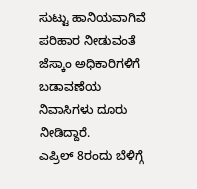ಸುಟ್ಟು ಹಾನಿಯವಾಗಿವೆ ಪರಿಹಾರ ನೀಡುವಂತೆ ಜೆಸ್ಕಾಂ ಅಧಿಕಾರಿಗಳಿಗೆ ಬಡಾವಣೆಯ ನಿವಾಸಿಗಳು ದೂರು ನೀಡಿದ್ದಾರೆ.
ಎಪ್ರಿಲ್ 8ರಂದು ಬೆಳಿಗ್ಗೆ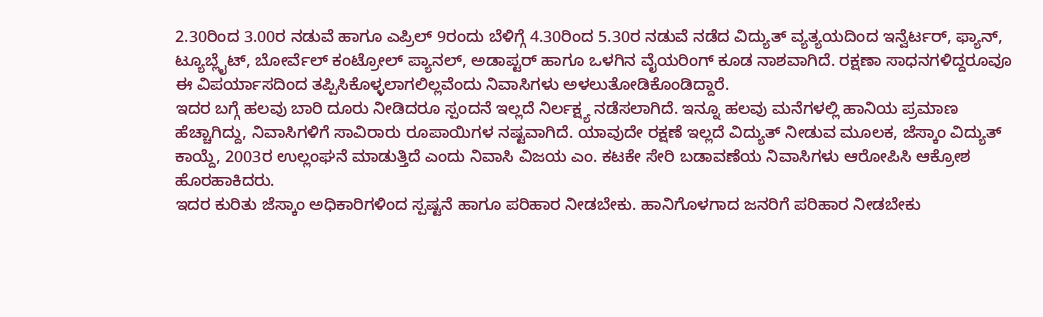2.30ರಿಂದ 3.00ರ ನಡುವೆ ಹಾಗೂ ಎಪ್ರಿಲ್ 9ರಂದು ಬೆಳಿಗ್ಗೆ 4.30ರಿಂದ 5.30ರ ನಡುವೆ ನಡೆದ ವಿದ್ಯುತ್ ವ್ಯತ್ಯಯದಿಂದ ಇನ್ವೆರ್ಟರ್, ಫ್ಯಾನ್, ಟ್ಯೂಬ್ಲೈಟ್, ಬೋರ್ವೆಲ್ ಕಂಟ್ರೋಲ್ ಪ್ಯಾನಲ್, ಅಡಾಪ್ಟರ್ ಹಾಗೂ ಒಳಗಿನ ವೈಯರಿಂಗ್ ಕೂಡ ನಾಶವಾಗಿದೆ. ರಕ್ಷಣಾ ಸಾಧನಗಳಿದ್ದರೂವೂ ಈ ವಿಪರ್ಯಾಸದಿಂದ ತಪ್ಪಿಸಿಕೊಳ್ಳಲಾಗಲಿಲ್ಲವೆಂದು ನಿವಾಸಿಗಳು ಅಳಲುತೋಡಿಕೊಂಡಿದ್ದಾರೆ.
ಇದರ ಬಗ್ಗೆ ಹಲವು ಬಾರಿ ದೂರು ನೀಡಿದರೂ ಸ್ಪಂದನೆ ಇಲ್ಲದೆ ನಿರ್ಲಕ್ಷ್ಯ ನಡೆಸಲಾಗಿದೆ. ಇನ್ನೂ ಹಲವು ಮನೆಗಳಲ್ಲಿ ಹಾನಿಯ ಪ್ರಮಾಣ ಹೆಚ್ಚಾಗಿದ್ದು, ನಿವಾಸಿಗಳಿಗೆ ಸಾವಿರಾರು ರೂಪಾಯಿಗಳ ನಷ್ಟವಾಗಿದೆ. ಯಾವುದೇ ರಕ್ಷಣೆ ಇಲ್ಲದೆ ವಿದ್ಯುತ್ ನೀಡುವ ಮೂಲಕ, ಜೆಸ್ಕಾಂ ವಿದ್ಯುತ್ ಕಾಯ್ದೆ, 2003ರ ಉಲ್ಲಂಘನೆ ಮಾಡುತ್ತಿದೆ ಎಂದು ನಿವಾಸಿ ವಿಜಯ ಎಂ. ಕಟಕೇ ಸೇರಿ ಬಡಾವಣೆಯ ನಿವಾಸಿಗಳು ಆರೋಪಿಸಿ ಆಕ್ರೋಶ ಹೊರಹಾಕಿದರು.
ಇದರ ಕುರಿತು ಜೆಸ್ಕಾಂ ಅಧಿಕಾರಿಗಳಿಂದ ಸ್ಪಷ್ಟನೆ ಹಾಗೂ ಪರಿಹಾರ ನೀಡಬೇಕು. ಹಾನಿಗೊಳಗಾದ ಜನರಿಗೆ ಪರಿಹಾರ ನೀಡಬೇಕು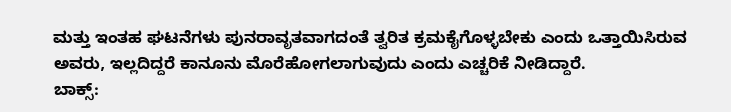ಮತ್ತು ಇಂತಹ ಘಟನೆಗಳು ಪುನರಾವೃತವಾಗದಂತೆ ತ್ವರಿತ ಕ್ರಮಕೈಗೊಳ್ಳಬೇಕು ಎಂದು ಒತ್ತಾಯಿಸಿರುವ ಅವರು, ಇಲ್ಲದಿದ್ದರೆ ಕಾನೂನು ಮೊರೆಹೋಗಲಾಗುವುದು ಎಂದು ಎಚ್ಚರಿಕೆ ನೀಡಿದ್ದಾರೆ.
ಬಾಕ್ಸ್: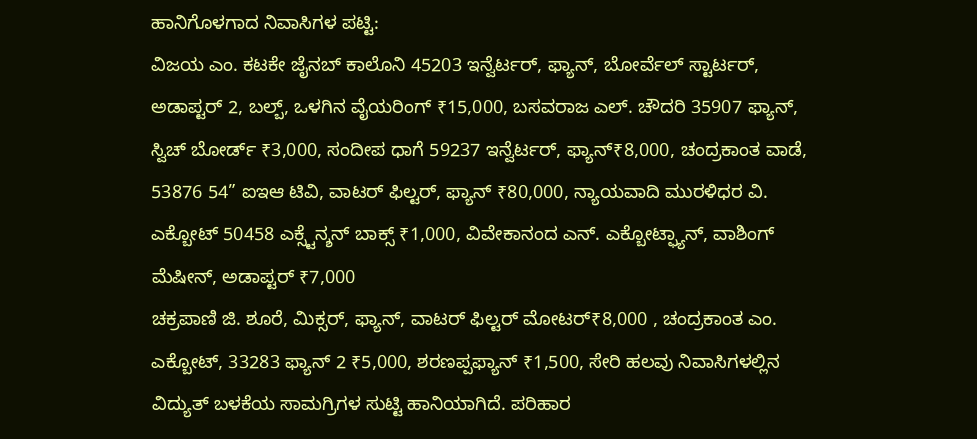ಹಾನಿಗೊಳಗಾದ ನಿವಾಸಿಗಳ ಪಟ್ಟಿ:
ವಿಜಯ ಎಂ. ಕಟಕೇ ಜೈನಬ್ ಕಾಲೊನಿ 45203 ಇನ್ವೆರ್ಟರ್, ಫ್ಯಾನ್, ಬೋರ್ವೆಲ್ ಸ್ಟಾರ್ಟರ್, ಅಡಾಪ್ಟರ್ 2, ಬಲ್ಬ್, ಒಳಗಿನ ವೈಯರಿಂಗ್ ₹15,000, ಬಸವರಾಜ ಎಲ್. ಚೌದರಿ 35907 ಫ್ಯಾನ್, ಸ್ವಿಚ್ ಬೋರ್ಡ್ ₹3,000, ಸಂದೀಪ ಧಾಗೆ 59237 ಇನ್ವೆರ್ಟರ್, ಫ್ಯಾನ್₹8,000, ಚಂದ್ರಕಾಂತ ವಾಡೆ, 53876 54” ಐಇಆ ಟಿವಿ, ವಾಟರ್ ಫಿಲ್ಟರ್, ಫ್ಯಾನ್ ₹80,000, ನ್ಯಾಯವಾದಿ ಮುರಳಿಧರ ವಿ. ಎಕ್ಬೋಟ್ 50458 ಎಕ್ಸ್ಟೆನ್ಶನ್ ಬಾಕ್ಸ್ ₹1,000, ವಿವೇಕಾನಂದ ಎನ್. ಎಕ್ಬೋಟ್ಫ್ಯಾನ್, ವಾಶಿಂಗ್ ಮೆಷೀನ್, ಅಡಾಪ್ಟರ್ ₹7,000
ಚಕ್ರಪಾಣಿ ಜಿ. ಶೂರೆ, ಮಿಕ್ಸರ್, ಫ್ಯಾನ್, ವಾಟರ್ ಫಿಲ್ಟರ್ ಮೋಟರ್₹8,000 , ಚಂದ್ರಕಾಂತ ಎಂ. ಎಕ್ಬೋಟ್, 33283 ಫ್ಯಾನ್ 2 ₹5,000, ಶರಣಪ್ಪಫ್ಯಾನ್ ₹1,500, ಸೇರಿ ಹಲವು ನಿವಾಸಿಗಳಲ್ಲಿನ ವಿದ್ಯುತ್ ಬಳಕೆಯ ಸಾಮಗ್ರಿಗಳ ಸುಟ್ಟಿ ಹಾನಿಯಾಗಿದೆ. ಪರಿಹಾರ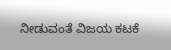ನೀಡುವಂತೆ ವಿಜಯ ಕಟಕೆ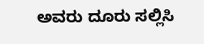ಅವರು ದೂರು ಸಲ್ಲಿಸಿ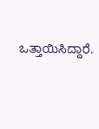ಒತ್ತಾಯಿಸಿದ್ದಾರೆ.